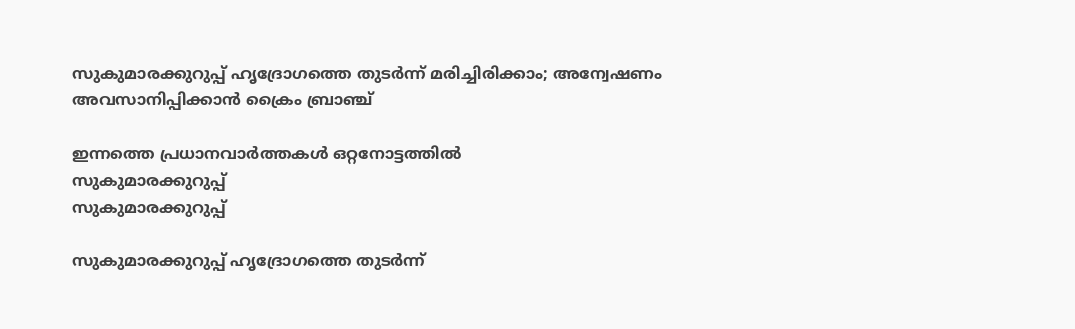സുകുമാരക്കുറുപ്പ് ഹൃദ്രോഗത്തെ തുടര്‍ന്ന് മരിച്ചിരിക്കാം; അന്വേഷണം അവസാനിപ്പിക്കാന്‍ ക്രൈം ബ്രാഞ്ച്

ഇന്നത്തെ പ്രധാനവാര്‍ത്തകള്‍ ഒറ്റനോട്ടത്തില്‍
സുകുമാരക്കുറുപ്പ്
സുകുമാരക്കുറുപ്പ്

സുകുമാരക്കുറുപ്പ് ഹൃദ്രോഗത്തെ തുടര്‍ന്ന്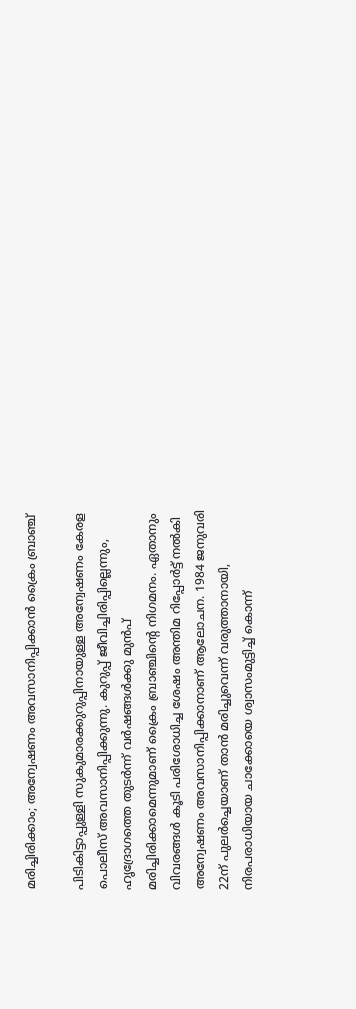മരിച്ചിരിക്കാം; അന്വേഷണം അവസാനിപ്പിക്കാന്‍ ക്രൈം ബ്രാഞ്ച്

പിടികിട്ടാപ്പുള്ളി സുകുമാരക്കുറുപ്പിനായുള്ള അന്വേഷണം കേരള പൊലീസ് അവസാനിപ്പിക്കുന്നു. കുറുപ്പ് ജീവിച്ചിരിപ്പില്ലെന്നും, ഹൃദ്രോഗത്തെ തുടര്‍ന്ന് വര്‍ഷങ്ങള്‍ക്കു മുന്‍പ് മരിച്ചിരിക്കാമെന്നുമാണ് ക്രൈം ബ്രാഞ്ചിന്റെ നിഗമനം. ഏതാനും വിവരങ്ങള്‍ കൂടി പരിശോധിച്ച ശേഷം അന്തിമ റിപ്പോര്‍ട്ട് നല്‍കി അന്വേഷണം അവസാനിപ്പിക്കാനാണ് ആലോചന. 1984 ജനുവരി 22ന് പുലര്‍ച്ചെയാണ് താന്‍ മരിച്ചുവെന്ന് വരുത്താനായി, നിരപരാധിയായ ചാക്കോയെ ശ്വാസംമുട്ടിച്ച് കൊന്ന്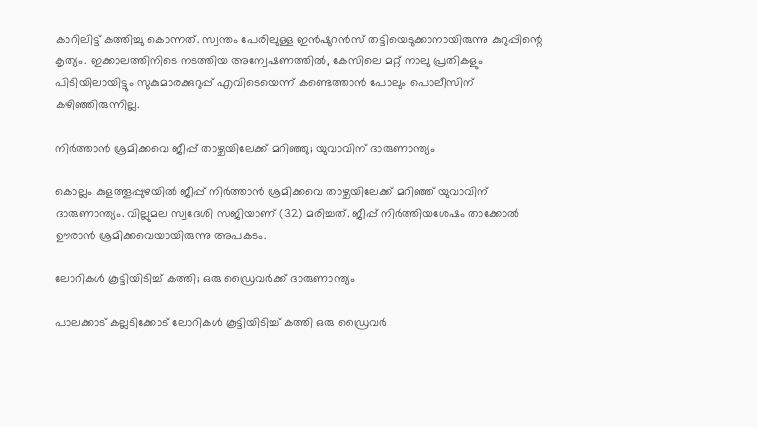കാറിലിട്ട് കത്തിച്ചു കൊന്നത്. സ്വന്തം പേരിലുള്ള ഇന്‍ഷുറന്‍സ് തട്ടിയെടുക്കാനായിരുന്നു കുറുപ്പിന്റെ കൃത്യം. ഇക്കാലത്തിനിടെ നടത്തിയ അന്വേഷണത്തില്‍, കേസിലെ മറ്റ് നാലു പ്രതികളും പിടിയിലായിട്ടും സുകുമാരക്കുറുപ്പ് എവിടെയെന്ന് കണ്ടെത്താന്‍ പോലും പൊലീസിന് കഴിഞ്ഞിരുന്നില്ല.

നിര്‍ത്താന്‍ ശ്രമിക്കവെ ജീപ്പ് താഴ്ചയിലേക്ക് മറിഞ്ഞു; യുവാവിന് ദാരുണാന്ത്യം

കൊല്ലം കുളത്തൂപ്പുഴയില്‍ ജീപ്പ് നിര്‍ത്താന്‍ ശ്രമിക്കവെ താഴ്ചയിലേക്ക് മറിഞ്ഞ് യുവാവിന് ദാരുണാന്ത്യം. വില്ലുമല സ്വദേശി സജിയാണ് (32) മരിച്ചത്. ജീപ്പ് നിര്‍ത്തിയശേഷം താക്കോല്‍ ഊരാന്‍ ശ്രമിക്കവെയായിരുന്നു അപകടം.

ലോറികൾ കൂട്ടിയിടിച്ച് കത്തി; ഒരു ഡ്രൈവര്‍ക്ക് ദാരുണാന്ത്യം

പാലക്കാട് കല്ലടിക്കോട് ലോറികൾ കൂട്ടിയിടിച്ച് കത്തി ഒരു ഡ്രൈവര്‍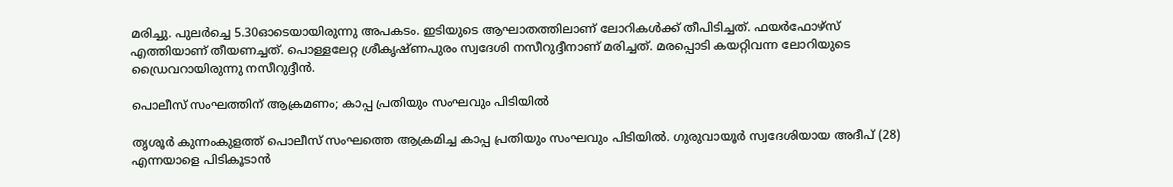മരിച്ചു. പുലർച്ചെ 5.30ഓടെയായിരുന്നു അപകടം. ഇടിയുടെ ആഘാതത്തിലാണ് ലോറികള്‍ക്ക് തീപിടിച്ചത്. ഫയർഫോഴ്സ് എത്തിയാണ് തീയണച്ചത്. പൊള്ളലേറ്റ ശ്രീകൃഷ്ണപുരം സ്വദേശി നസീറുദ്ദീനാണ് മരിച്ചത്. മരപ്പൊടി കയറ്റിവന്ന ലോറിയുടെ ഡ്രൈവറായിരുന്നു നസീറുദ്ദീന്‍.

പൊലീസ് സംഘത്തിന് ആക്രമണം; കാപ്പ പ്രതിയും സംഘവും പിടിയില്‍

തൃശൂര്‍ കുന്നംകുളത്ത് പൊലീസ് സംഘത്തെ ആക്രമിച്ച കാപ്പ പ്രതിയും സംഘവും പിടിയില്‍. ഗുരുവായൂർ സ്വദേശിയായ അദീപ് (28) എന്നയാളെ പിടികൂടാൻ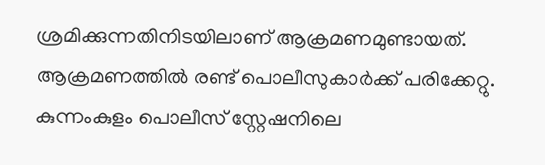ശ്രമിക്കുന്നതിനിടയിലാണ് ആക്രമണമുണ്ടായത്. ആക്രമണത്തില്‍ രണ്ട് പൊലീസുകാര്‍ക്ക് പരിക്കേറ്റു. കുന്നംകുളം പൊലീസ് സ്റ്റേഷനിലെ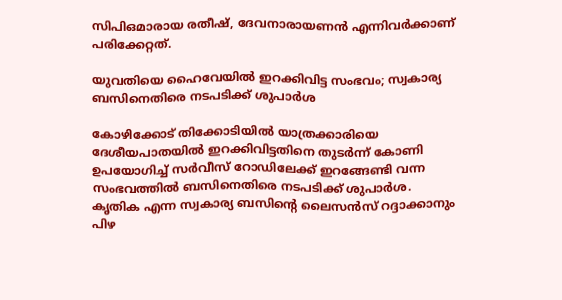സിപിഒമാരായ രതീഷ്, ദേവനാരായണൻ എന്നിവർക്കാണ് പരിക്കേറ്റത്.

യുവതിയെ ഹൈവേയില്‍ ഇറക്കിവിട്ട സംഭവം; സ്വകാര്യ ബസിനെതിരെ നടപടിക്ക് ശുപാര്‍ശ

കോഴിക്കോട് തിക്കോടിയിൽ യാത്രക്കാരിയെ ദേശീയപാതയിൽ ഇറക്കിവിട്ടതിനെ തുടർന്ന് കോണി ഉപയോഗിച്ച് സർവീസ് റോഡിലേക്ക് ഇറങ്ങേണ്ടി വന്ന സംഭവത്തില്‍ ബസിനെതിരെ നടപടിക്ക് ശുപാർശ. കൃതിക എന്ന സ്വകാര്യ ബസിന്റെ ലൈസൻസ് റദ്ദാക്കാനും പിഴ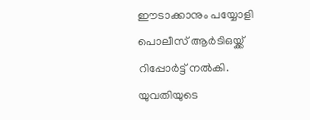ഈടാക്കാനും പയ്യോളി പൊലീസ് ആർടിഒയ്ക്ക് റിപ്പോർട്ട് നൽകി. യുവതിയുടെ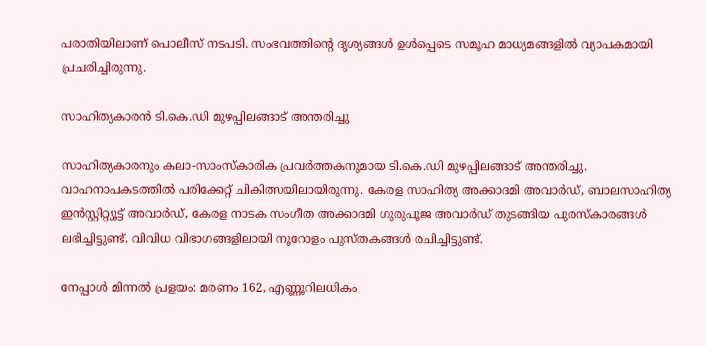പരാതിയിലാണ് പൊലീസ് നടപടി. സംഭവത്തിന്റെ ദൃശ്യങ്ങള്‍ ഉള്‍പ്പെടെ സമൂഹ മാധ്യമങ്ങളിൽ വ്യാപകമായി പ്രചരിച്ചിരുന്നു.

സാഹിത്യകാരന്‍ ടി.കെ.ഡി മുഴപ്പിലങ്ങാട് അന്തരിച്ചു

സാഹിത്യകാരനും കലാ-സാംസ്കാരിക പ്രവർത്തകനുമായ ടി.കെ.ഡി മുഴപ്പിലങ്ങാട് അന്തരിച്ചു. വാഹനാപകടത്തിൽ പരിക്കേറ്റ് ചികിത്സയിലായിരുന്നു. കേരള സാഹിത്യ അക്കാദമി അവാർഡ്, ബാലസാഹിത്യ ഇൻസ്റ്റിറ്റ്യൂട്ട് അവാർഡ്, കേരള നാടക സംഗീത അക്കാദമി ഗുരുപൂജ അവാർഡ് തുടങ്ങിയ പുരസ്‌കാരങ്ങൾ ലഭിച്ചിട്ടുണ്ട്. വിവിധ വിഭാഗങ്ങളിലായി നൂറോളം പുസ്തകങ്ങൾ രചിച്ചിട്ടുണ്ട്.

നേപ്പാള്‍ മിന്നല്‍ പ്രളയം: മരണം 162, എണ്ണൂറിലധികം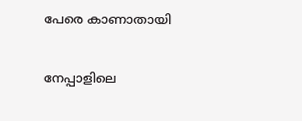പേരെ കാണാതായി

നേപ്പാളിലെ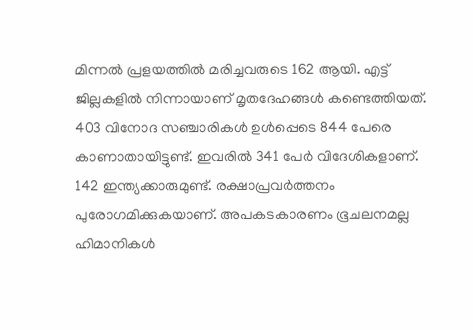മിന്നല്‍ പ്രളയത്തില്‍ മരിച്ചവരുടെ 162 ആയി. എട്ട് ജില്ലകളില്‍ നിന്നായാണ് മൃതദേഹങ്ങള്‍ കണ്ടെത്തിയത്. 403 വിനോദ സഞ്ചാരികള്‍ ഉള്‍പ്പെടെ 844 പേരെ കാണാതായിട്ടുണ്ട്. ഇവരില്‍ 341 പേര്‍ വിദേശികളാണ്. 142 ഇന്ത്യക്കാരുമുണ്ട്. രക്ഷാപ്രവര്‍ത്തനം പുരോഗമിക്കുകയാണ്. അപകടകാരണം ഭൂചലനമല്ല ഹിമാനികൾ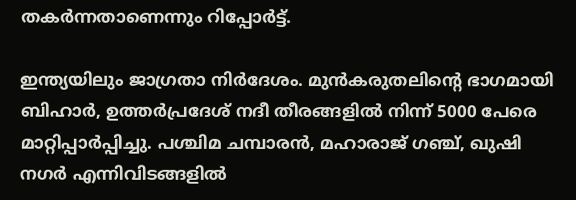തകർന്നതാണെന്നും റിപ്പോർട്ട്.

ഇന്ത്യയിലും ജാഗ്രതാ നിര്‍ദേശം. മുന്‍കരുതലിന്റെ ഭാഗമായി ബിഹാർ, ഉത്തർപ്രദേശ് നദീ തീരങ്ങളിൽ നിന്ന് 5000 പേരെ മാറ്റിപ്പാർപ്പിച്ചു. പശ്ചിമ ചമ്പാരൻ, മഹാരാജ് ഗഞ്ച്, ഖുഷി നഗർ എന്നിവിടങ്ങളിൽ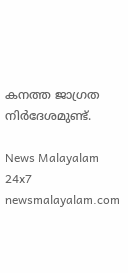കനത്ത ജാഗ്രത നിര്‍ദേശമുണ്ട്.

News Malayalam 24x7
newsmalayalam.com